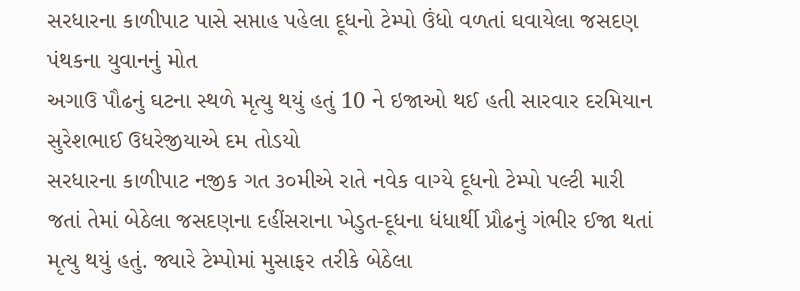સરધારના કાળીપાટ પાસે સપ્તાહ પહેલા દૂધનો ટેમ્પો ઉંધો વળતાં ઘવાયેલા જસદણ પંથકના યુવાનનું મોત
અગાઉ પૌઢનું ઘટના સ્થળે મૃત્યુ થયું હતું 10 ને ઇજાઓ થઈ હતી સારવાર દરમિયાન સુરેશભાઈ ઉધરેજીયાએ દમ તોડયો
સરધારના કાળીપાટ નજીક ગત ૩૦મીએ રાતે નવેક વાગ્યે દૂધનો ટેમ્પો પલ્ટી મારી જતાં તેમાં બેઠેલા જસદણના દહીંસરાના ખેડુત-દૂધના ધંધાર્થી પ્રૌઢનું ગંભીર ઈજા થતાં મૃત્યુ થયું હતું. જ્યારે ટેમ્પોમાં મુસાફર તરીકે બેઠેલા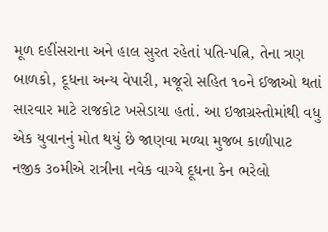મૂળ દહીંસરાના અને હાલ સુરત રહેતાં પતિ-પત્નિ, તેના ત્રણ બાળકો, દૂધના અન્ય વેપારી, મજૂરો સહિત ૧૦ને ઈજાઓ થતાં સારવાર માટે રાજકોટ ખસેડાયા હતાં. આ ઇજાગ્રસ્તોમાંથી વધુ એક યુવાનનું મોત થયું છે જાણવા મળ્યા મુજબ કાળીપાટ નજીક ૩૦મીએ રાત્રીના નવેક વાગ્યે દૂધના કેન ભરેલો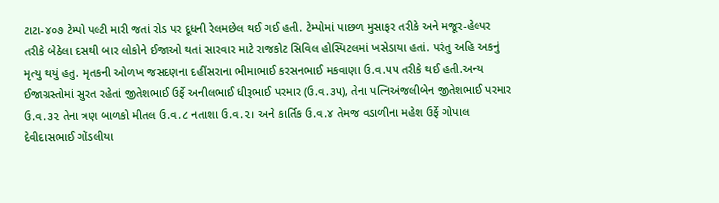ટાટા-૪૦૭ ટેમ્પો પલ્ટી મારી જતાં રોડ પર દૂધની રેલમછેલ થઈ ગઈ હતી. ટેમ્પોમાં પાછળ મુસાફર તરીકે અને મજૂર-હેલ્પર તરીકે બેઠેલા દસથી બાર લોકોને ઈજાઓ થતાં સારવાર માટે રાજકોટ સિવિલ હોસ્પિટલમાં ખસેડાયા હતાં. પરંતુ અહિ અકનું મૃત્યુ થયું હતુ. મૃતકની ઓળખ જસદણના દહીંસરાના ભીમાભાઈ કરસનભાઈ મકવાણા ઉ.વ.૫૫ તરીકે થઈ હતી.અન્ય ઈજાગ્રસ્તોમાં સુરત રહેતાં જીતેશભાઈ ઉર્ફે અનીલભાઈ ધીરૂભાઈ પરમાર (ઉ.વ.૩૫), તેના પત્નિઅંજલીબેન જીતેશભાઈ પરમાર ઉ.વ.૩૨ તેના ત્રણ બાળકો મીતલ ઉ.વ.૮ નતાશા ઉ.વ.૨। અને કાર્તિક ઉ.વ.૪ તેમજ વડાળીના મહેશ ઉર્ફે ગોપાલ દેવીદાસભાઈ ગોંડલીયા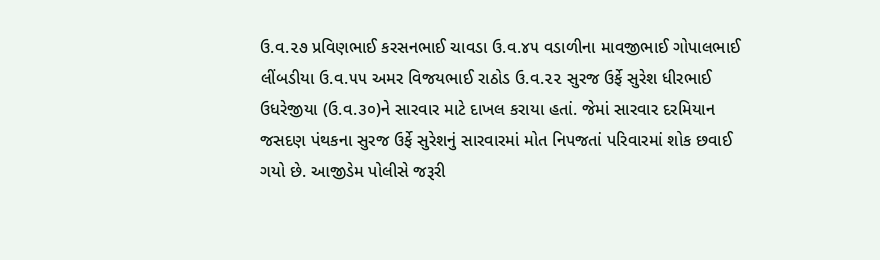ઉ.વ.૨૭ પ્રવિણભાઈ કરસનભાઈ ચાવડા ઉ.વ.૪૫ વડાળીના માવજીભાઈ ગોપાલભાઈ લીંબડીયા ઉ.વ.૫૫ અમર વિજયભાઈ રાઠોડ ઉ.વ.૨૨ સુરજ ઉર્ફે સુરેશ ધીરભાઈ
ઉધરેજીયા (ઉ.વ.૩૦)ને સારવાર માટે દાખલ કરાયા હતાં. જેમાં સારવાર દરમિયાન જસદણ પંથકના સુરજ ઉર્ફે સુરેશનું સારવારમાં મોત નિપજતાં પરિવારમાં શોક છવાઈ ગયો છે. આજીડેમ પોલીસે જરૂરી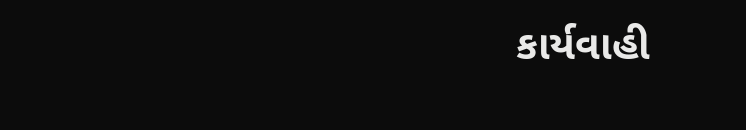કાર્યવાહી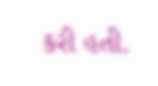કરી હતી.